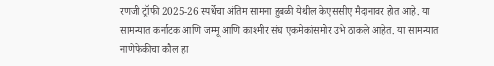रणजी ट्रॉफी 2025-26 स्पर्धेचा अंतिम सामना हुबळी येथील केएससीए मैदानावर होत आहे. या सामन्यात कर्नाटक आणि जम्मू आणि काश्मीर संघ एकमेकांसमोर उभे ठाकले आहेत. या सामन्यात नाणेफेकीचा कौल हा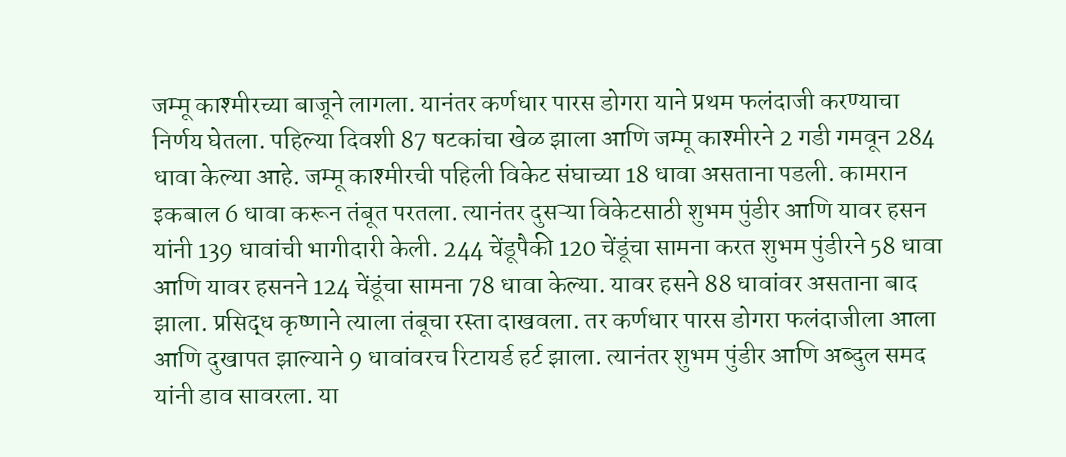जम्मू काश्मीरच्या बाजूने लागला. यानंतर कर्णधार पारस डोगरा याने प्रथम फलंदाजी करण्याचा निर्णय घेतला. पहिल्या दिवशी 87 षटकांचा खेळ झाला आणि जम्मू काश्मीरने 2 गडी गमवून 284 धावा केल्या आहे. जम्मू काश्मीरची पहिली विकेट संघाच्या 18 धावा असताना पडली. कामरान इकबाल 6 धावा करून तंबूत परतला. त्यानंतर दुसऱ्या विकेटसाठी शुभम पुंडीर आणि यावर हसन यांनी 139 धावांची भागीदारी केली. 244 चेंडूपैकी 120 चेंडूंचा सामना करत शुभम पुंडीरने 58 धावा आणि यावर हसनने 124 चेंडूंचा सामना 78 धावा केल्या. यावर हसने 88 धावांवर असताना बाद झाला. प्रसिद्ध कृष्णाने त्याला तंबूचा रस्ता दाखवला. तर कर्णधार पारस डोगरा फलंदाजीला आला आणि दुखापत झाल्याने 9 धावांवरच रिटायर्ड हर्ट झाला. त्यानंतर शुभम पुंडीर आणि अब्दुल समद यांनी डाव सावरला. या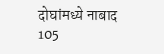दोघांमध्ये नाबाद 105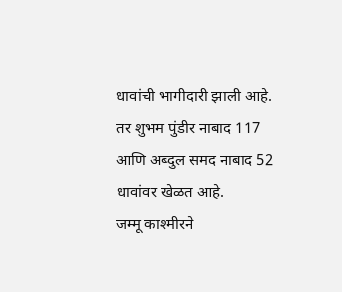धावांची भागीदारी झाली आहे. तर शुभम पुंडीर नाबाद 117 आणि अब्दुल समद नाबाद 52 धावांवर खेळत आहे.
जम्मू काश्मीरने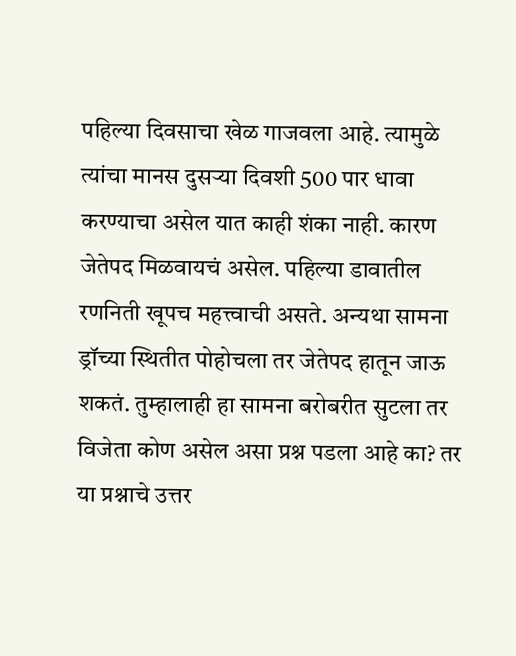पहिल्या दिवसाचा खेळ गाजवला आहे. त्यामुळे त्यांचा मानस दुसऱ्या दिवशी 500 पार धावा करण्याचा असेल यात काही शंका नाही. कारण जेतेपद मिळवायचं असेल. पहिल्या डावातील रणनिती खूपच महत्त्वाची असते. अन्यथा सामना ड्रॉच्या स्थितीत पोहोचला तर जेतेपद हातून जाऊ शकतं. तुम्हालाही हा सामना बरोबरीत सुटला तर विजेता कोण असेल असा प्रश्न पडला आहे का? तर या प्रश्नाचे उत्तर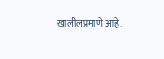खालीलप्रमाणे आहे.